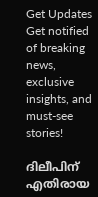Get Updates
Get notified of breaking news, exclusive insights, and must-see stories!

ദിലീപിന് എതിരായ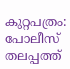കുറ്റപത്രം: പോലീസ് തലപ്പത്ത്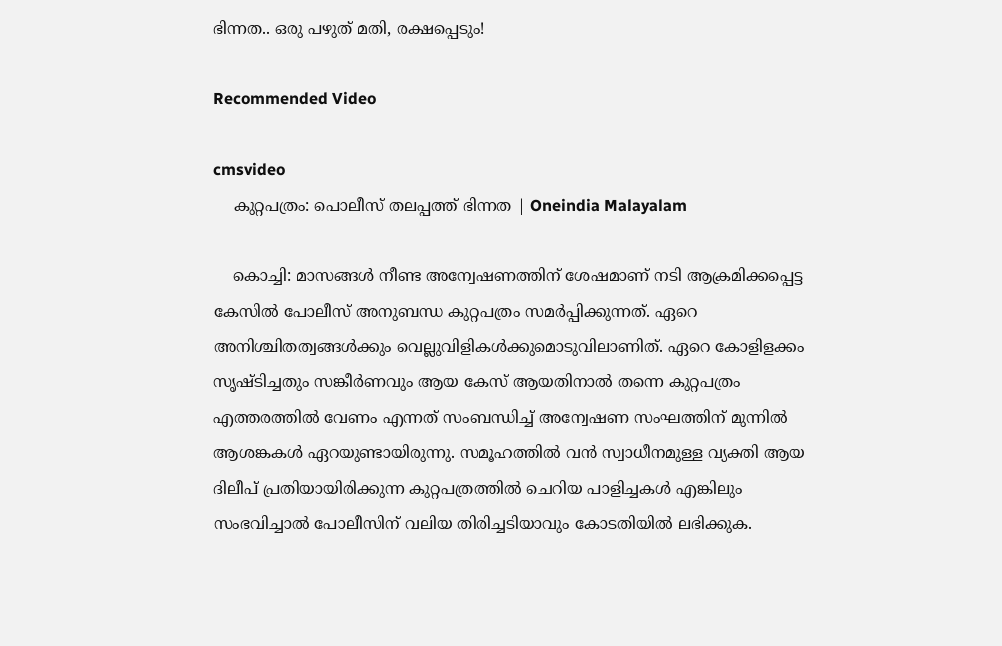ഭിന്നത.. ഒരു പഴുത് മതി, രക്ഷപ്പെടും!

Recommended Video

cmsvideo
    കുറ്റപത്രം: പൊലീസ് തലപ്പത്ത് ഭിന്നത | Oneindia Malayalam

    കൊച്ചി: മാസങ്ങള്‍ നീണ്ട അന്വേഷണത്തിന് ശേഷമാണ് നടി ആക്രമിക്കപ്പെട്ട കേസില്‍ പോലീസ് അനുബന്ധ കുറ്റപത്രം സമര്‍പ്പിക്കുന്നത്. ഏറെ അനിശ്ചിതത്വങ്ങള്‍ക്കും വെല്ലുവിളികള്‍ക്കുമൊടുവിലാണിത്. ഏറെ കോളിളക്കം സൃഷ്ടിച്ചതും സങ്കീര്‍ണവും ആയ കേസ് ആയതിനാല്‍ തന്നെ കുറ്റപത്രം എത്തരത്തില്‍ വേണം എന്നത് സംബന്ധിച്ച് അന്വേഷണ സംഘത്തിന് മുന്നില്‍ ആശങ്കകള്‍ ഏറയുണ്ടായിരുന്നു. സമൂഹത്തില്‍ വന്‍ സ്വാധീനമുള്ള വ്യക്തി ആയ ദിലീപ് പ്രതിയായിരിക്കുന്ന കുറ്റപത്രത്തില്‍ ചെറിയ പാളിച്ചകള്‍ എങ്കിലും സംഭവിച്ചാല്‍ പോലീസിന് വലിയ തിരിച്ചടിയാവും കോടതിയില്‍ ലഭിക്കുക.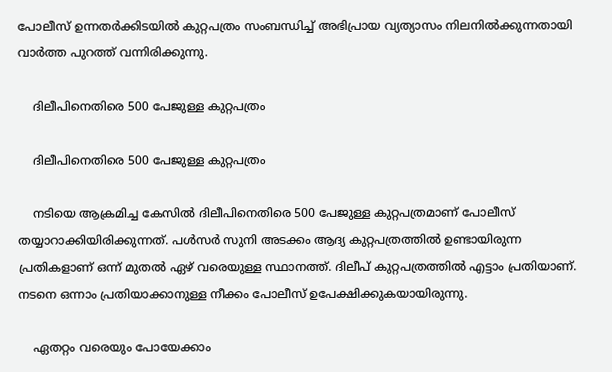പോലീസ് ഉന്നതര്‍ക്കിടയില്‍ കുറ്റപത്രം സംബന്ധിച്ച് അഭിപ്രായ വ്യത്യാസം നിലനില്‍ക്കുന്നതായി വാര്‍ത്ത പുറത്ത് വന്നിരിക്കുന്നു.

    ദിലീപിനെതിരെ 500 പേജുള്ള കുറ്റപത്രം

    ദിലീപിനെതിരെ 500 പേജുള്ള കുറ്റപത്രം

    നടിയെ ആക്രമിച്ച കേസില്‍ ദിലീപിനെതിരെ 500 പേജുള്ള കുറ്റപത്രമാണ് പോലീസ് തയ്യാറാക്കിയിരിക്കുന്നത്. പള്‍സര്‍ സുനി അടക്കം ആദ്യ കുറ്റപത്രത്തില്‍ ഉണ്ടായിരുന്ന പ്രതികളാണ് ഒന്ന് മുതല്‍ ഏഴ് വരെയുള്ള സ്ഥാനത്ത്. ദിലീപ് കുറ്റപത്രത്തില്‍ എട്ടാം പ്രതിയാണ്. നടനെ ഒന്നാം പ്രതിയാക്കാനുള്ള നീക്കം പോലീസ് ഉപേക്ഷിക്കുകയായിരുന്നു.

    ഏതറ്റം വരെയും പോയേക്കാം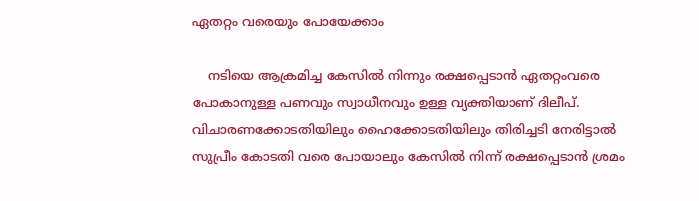ഏതറ്റം വരെയും പോയേക്കാം

    നടിയെ ആക്രമിച്ച കേസില്‍ നിന്നും രക്ഷപ്പെടാന്‍ ഏതറ്റംവരെ പോകാനുള്ള പണവും സ്വാധീനവും ഉള്ള വ്യക്തിയാണ് ദിലീപ്. വിചാരണക്കോടതിയിലും ഹൈക്കോടതിയിലും തിരിച്ചടി നേരിട്ടാല്‍ സുപ്രീം കോടതി വരെ പോയാലും കേസില്‍ നിന്ന് രക്ഷപ്പെടാന്‍ ശ്രമം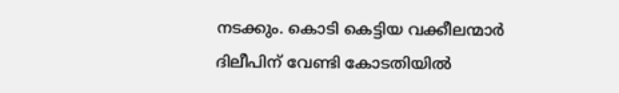നടക്കും. കൊടി കെട്ടിയ വക്കീലന്മാര്‍ ദിലീപിന് വേണ്ടി കോടതിയില്‍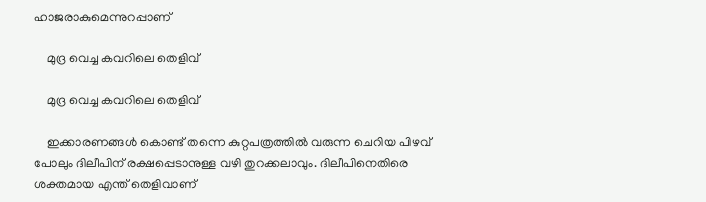ഹാജരാകുമെന്നുറപ്പാണ്

    മുദ്ര വെച്ച കവറിലെ തെളിവ്

    മുദ്ര വെച്ച കവറിലെ തെളിവ്

    ഇക്കാരണങ്ങള്‍ കൊണ്ട് തന്നെ കുറ്റപത്രത്തില്‍ വരുന്ന ചെറിയ പിഴവ് പോലും ദിലീപിന് രക്ഷപ്പെടാനുള്ള വഴി തുറക്കലാവും. ദിലീപിനെതിരെ ശക്തമായ എന്ത് തെളിവാണ്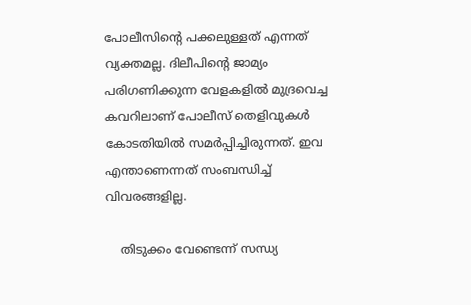പോലീസിന്റെ പക്കലുള്ളത് എന്നത് വ്യക്തമല്ല. ദിലീപിന്റെ ജാമ്യം പരിഗണിക്കുന്ന വേളകളില്‍ മുദ്രവെച്ച കവറിലാണ് പോലീസ് തെളിവുകള്‍ കോടതിയില്‍ സമര്‍പ്പിച്ചിരുന്നത്. ഇവ എന്താണെന്നത് സംബന്ധിച്ച് വിവരങ്ങളില്ല.

    തിടുക്കം വേണ്ടെന്ന് സന്ധ്യ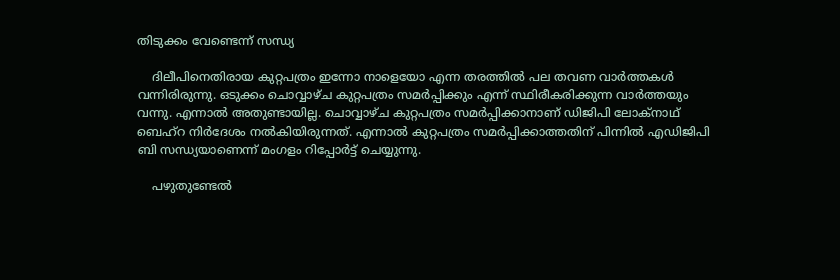തിടുക്കം വേണ്ടെന്ന് സന്ധ്യ

    ദിലീപിനെതിരായ കുറ്റപത്രം ഇന്നോ നാളെയോ എന്ന തരത്തില്‍ പല തവണ വാര്‍ത്തകള്‍ വന്നിരിരുന്നു. ഒടുക്കം ചൊവ്വാഴ്ച കുറ്റപത്രം സമര്‍പ്പിക്കും എന്ന് സ്ഥിരീകരിക്കുന്ന വാര്‍ത്തയും വന്നു. എന്നാല്‍ അതുണ്ടായില്ല. ചൊവ്വാഴ്ച കുറ്റപത്രം സമര്‍പ്പിക്കാനാണ് ഡിജിപി ലോക്‌നാഥ് ബെഹ്‌റ നിര്‍ദേശം നല്‍കിയിരുന്നത്. എന്നാല്‍ കുറ്റപത്രം സമര്‍പ്പിക്കാത്തതിന് പിന്നില്‍ എഡിജിപി ബി സന്ധ്യയാണെന്ന് മംഗളം റിപ്പോര്‍ട്ട് ചെയ്യുന്നു.

    പഴുതുണ്ടേൽ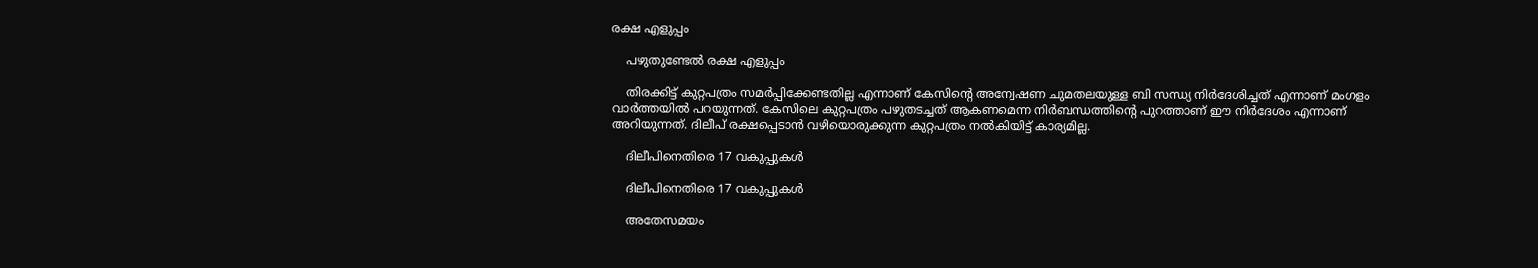രക്ഷ എളുപ്പം

    പഴുതുണ്ടേൽ രക്ഷ എളുപ്പം

    തിരക്കിട്ട് കുറ്റപത്രം സമര്‍പ്പിക്കേണ്ടതില്ല എന്നാണ് കേസിന്റെ അന്വേഷണ ചുമതലയുള്ള ബി സന്ധ്യ നിര്‍ദേശിച്ചത് എന്നാണ് മംഗളം വാര്‍ത്തയില്‍ പറയുന്നത്. കേസിലെ കുറ്റപത്രം പഴുതടച്ചത് ആകണമെന്ന നിര്‍ബന്ധത്തിന്റെ പുറത്താണ് ഈ നിര്‍ദേശം എന്നാണ് അറിയുന്നത്. ദിലീപ് രക്ഷപ്പെടാന്‍ വഴിയൊരുക്കുന്ന കുറ്റപത്രം നല്‍കിയിട്ട് കാര്യമില്ല.

    ദിലീപിനെതിരെ 17 വകുപ്പുകൾ

    ദിലീപിനെതിരെ 17 വകുപ്പുകൾ

    അതേസമയം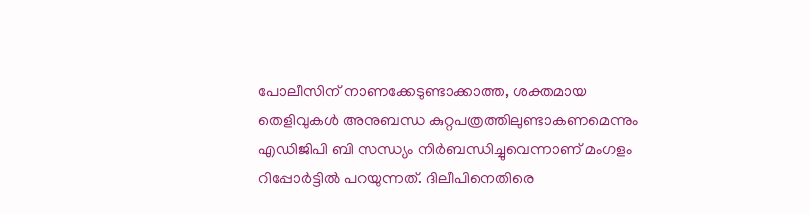പോലീസിന് നാണക്കേടുണ്ടാക്കാത്ത, ശക്തമായ തെളിവുകള്‍ അനുബന്ധ കുറ്റപത്രത്തിലുണ്ടാകണമെന്നും എഡിജിപി ബി സന്ധ്യം നിര്‍ബന്ധിച്ചുവെന്നാണ് മംഗളം റിപ്പോര്‍ട്ടില്‍ പറയുന്നത്. ദിലീപിനെതിരെ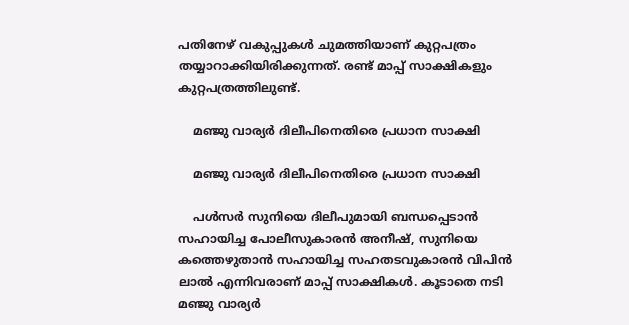പതിനേഴ് വകുപ്പുകള്‍ ചുമത്തിയാണ് കുറ്റപത്രം തയ്യാറാക്കിയിരിക്കുന്നത്. രണ്ട് മാപ്പ് സാക്ഷികളും കുറ്റപത്രത്തിലുണ്ട്.

    മഞ്ജു വാര്യര്‍ ദിലീപിനെതിരെ പ്രധാന സാക്ഷി

    മഞ്ജു വാര്യര്‍ ദിലീപിനെതിരെ പ്രധാന സാക്ഷി

    പള്‍സര്‍ സുനിയെ ദിലീപുമായി ബന്ധപ്പെടാന്‍ സഹായിച്ച പോലീസുകാരന്‍ അനീഷ്, സുനിയെ കത്തെഴുതാന്‍ സഹായിച്ച സഹതടവുകാരന്‍ വിപിന്‍ ലാല്‍ എന്നിവരാണ് മാപ്പ് സാക്ഷികള്‍. കൂടാതെ നടി മഞ്ജു വാര്യര്‍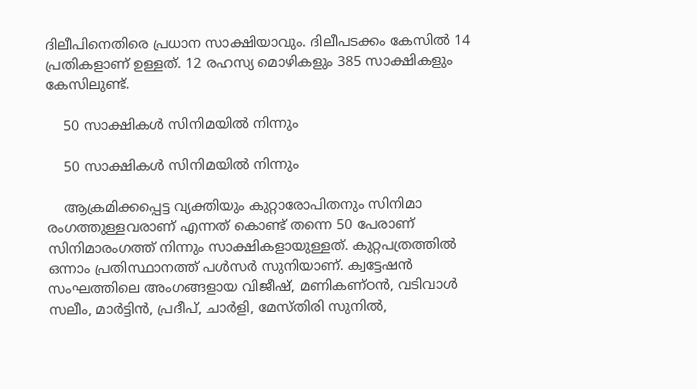ദിലീപിനെതിരെ പ്രധാന സാക്ഷിയാവും. ദിലീപടക്കം കേസില്‍ 14 പ്രതികളാണ് ഉള്ളത്. 12 രഹസ്യ മൊഴികളും 385 സാക്ഷികളും കേസിലുണ്ട്.

    50 സാക്ഷികൾ സിനിമയിൽ നിന്നും

    50 സാക്ഷികൾ സിനിമയിൽ നിന്നും

    ആക്രമിക്കപ്പെട്ട വ്യക്തിയും കുറ്റാരോപിതനും സിനിമാ രംഗത്തുള്ളവരാണ് എന്നത് കൊണ്ട് തന്നെ 50 പേരാണ് സിനിമാരംഗത്ത് നിന്നും സാക്ഷികളായുള്ളത്. കുറ്റപത്രത്തില്‍ ഒന്നാം പ്രതിസ്ഥാനത്ത് പള്‍സര്‍ സുനിയാണ്. ക്വട്ടേഷന്‍ സംഘത്തിലെ അംഗങ്ങളായ വിജീഷ്, മണികണ്ഠന്‍, വടിവാള്‍ സലീം, മാര്‍ട്ടിന്‍, പ്രദീപ്, ചാര്‍ളി, മേസ്തിരി സുനില്‍,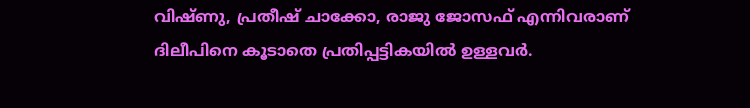വിഷ്ണു, പ്രതീഷ് ചാക്കോ, രാജു ജോസഫ് എന്നിവരാണ് ദിലീപിനെ കൂടാതെ പ്രതിപ്പട്ടികയില്‍ ഉള്ളവര്‍.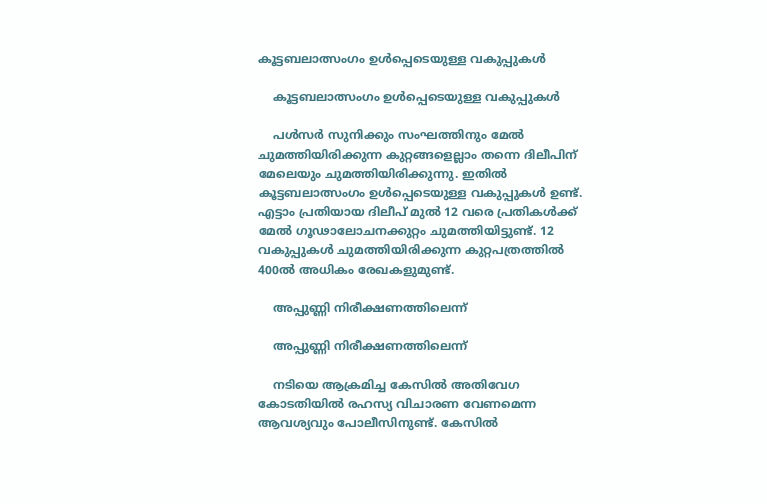കൂട്ടബലാത്സംഗം ഉള്‍പ്പെടെയുള്ള വകുപ്പുകള്‍

    കൂട്ടബലാത്സംഗം ഉള്‍പ്പെടെയുള്ള വകുപ്പുകള്‍

    പള്‍സര്‍ സുനിക്കും സംഘത്തിനും മേല്‍ ചുമത്തിയിരിക്കുന്ന കുറ്റങ്ങളെല്ലാം തന്നെ ദിലീപിന് മേലെയും ചുമത്തിയിരിക്കുന്നു. ഇതില്‍ കൂട്ടബലാത്സംഗം ഉള്‍പ്പെടെയുള്ള വകുപ്പുകള്‍ ഉണ്ട്. എട്ടാം പ്രതിയായ ദിലീപ് മുല്‍ 12 വരെ പ്രതികള്‍ക്ക് മേല്‍ ഗൂഢാലോചനക്കുറ്റം ചുമത്തിയിട്ടുണ്ട്. 12 വകുപ്പുകള്‍ ചുമത്തിയിരിക്കുന്ന കുറ്റപത്രത്തില്‍ 400ല്‍ അധികം രേഖകളുമുണ്ട്.

    അപ്പുണ്ണി നിരീക്ഷണത്തിലെന്ന്

    അപ്പുണ്ണി നിരീക്ഷണത്തിലെന്ന്

    നടിയെ ആക്രമിച്ച കേസില്‍ അതിവേഗ കോടതിയില്‍ രഹസ്യ വിചാരണ വേണമെന്ന ആവശ്യവും പോലീസിനുണ്ട്. കേസില്‍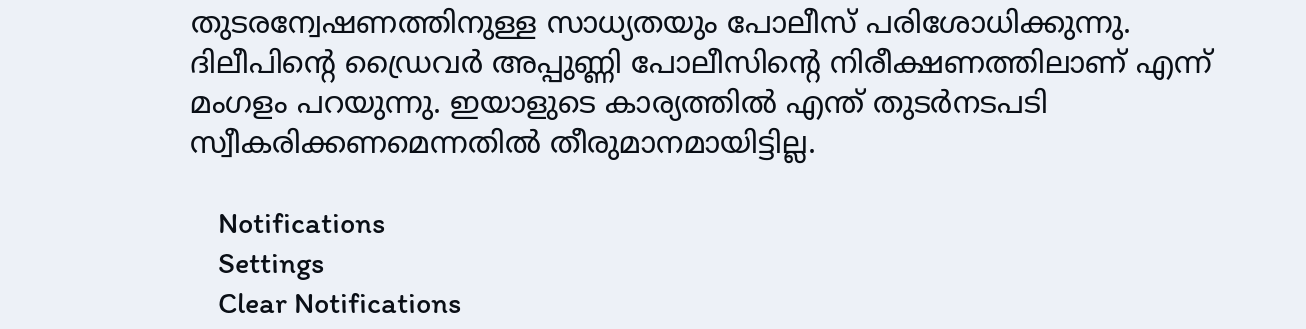തുടരന്വേഷണത്തിനുള്ള സാധ്യതയും പോലീസ് പരിശോധിക്കുന്നു. ദിലീപിന്റെ ഡ്രൈവര്‍ അപ്പുണ്ണി പോലീസിന്റെ നിരീക്ഷണത്തിലാണ് എന്ന് മംഗളം പറയുന്നു. ഇയാളുടെ കാര്യത്തില്‍ എന്ത് തുടര്‍നടപടി സ്വീകരിക്കണമെന്നതില്‍ തീരുമാനമായിട്ടില്ല.

    Notifications
    Settings
    Clear Notifications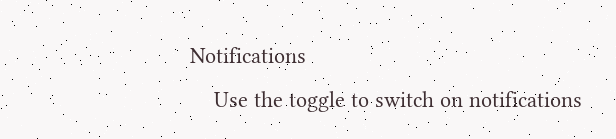Notifications
    Use the toggle to switch on notifications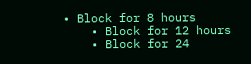• Block for 8 hours
    • Block for 12 hours
    • Block for 24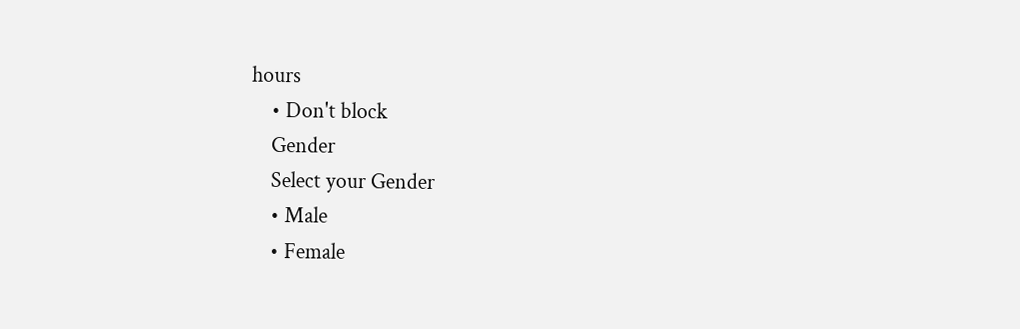hours
    • Don't block
    Gender
    Select your Gender
    • Male
    • Female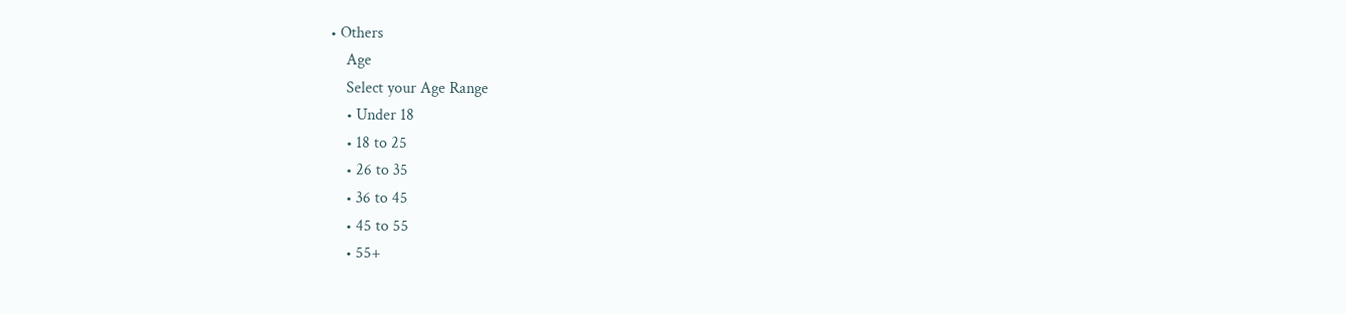• Others
    Age
    Select your Age Range
    • Under 18
    • 18 to 25
    • 26 to 35
    • 36 to 45
    • 45 to 55
    • 55+